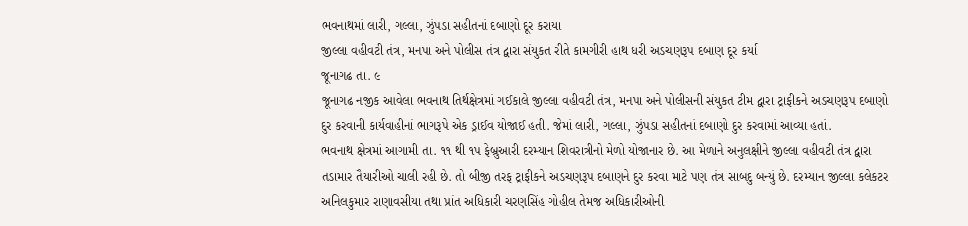ભવનાથમાં લારી, ગલ્લા, ઝુંપડા સહીતનાં દબાણો દૂર કરાયા
જીલ્લા વહીવટી તંત્ર, મનપા અને પોલીસ તંત્ર દ્વારા સંયુકત રીતે કામગીરી હાથ ધરી અડચણરૂપ દબાણ દૂર કર્યા
જૂનાગઢ તા. ૯
જૂનાગઢ નજીક આવેલા ભવનાથ તિર્થક્ષેત્રમાં ગઈકાલે જીલ્લા વહીવટી તંત્ર, મનપા અને પોલીસની સંયુકત ટીમ દ્વારા ટ્રાફીકને અડચણરૂપ દબાણો દુર કરવાની કાર્યવાહીનાં ભાગરૂપે એક ડ્રાઈવ યોજાઈ હતી. જેમાં લારી, ગલ્લા, ઝુંપડા સહીતનાં દબાણો દુર કરવામાં આવ્યા હતાં.
ભવનાથ ક્ષેત્રમાં આગામી તા. ૧૧ થી ૧પ ફેબ્રુઆરી દરમ્યાન શિવરાત્રીનો મેળો યોજાનાર છે. આ મેળાને અનુલક્ષીને જીલ્લા વહીવટી તંત્ર દ્વારા તડામાર તૈયારીઓ ચાલી રહી છે. તો બીજી તરફ ટ્રાફીકને અડચણરૂપ દબાણને દુર કરવા માટે પણ તંત્ર સાબદુ બન્યું છે. દરમ્યાન જીલ્લા કલેકટર અનિલકુમાર રાણાવસીયા તથા પ્રાંત અધિકારી ચરણસિંહ ગોહીલ તેમજ અધિકારીઓની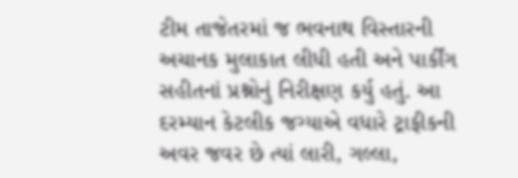ટીમ તાજેતરમાં જ ભવનાથ વિસ્તારની અચાનક મુલાકાત લીધી હતી અને પાર્કીંગ સહીતનાં પ્રશ્નોનું નિરીક્ષણ કર્યુ હતું. આ દરમ્યાન કેટલીક જગ્યાએ વધારે ટ્રાફીકની અવર જવર છે ત્યાં લારી, ગલ્લા,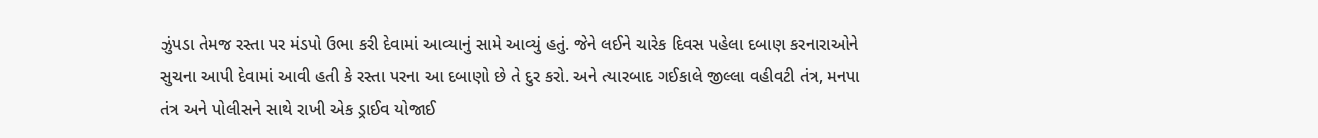ઝુંપડા તેમજ રસ્તા પર મંડપો ઉભા કરી દેવામાં આવ્યાનું સામે આવ્યું હતું. જેને લઈને ચારેક દિવસ પહેલા દબાણ કરનારાઓને સુચના આપી દેવામાં આવી હતી કે રસ્તા પરના આ દબાણો છે તે દુર કરો. અને ત્યારબાદ ગઈકાલે જીલ્લા વહીવટી તંત્ર, મનપા તંત્ર અને પોલીસને સાથે રાખી એક ડ્રાઈવ યોજાઈ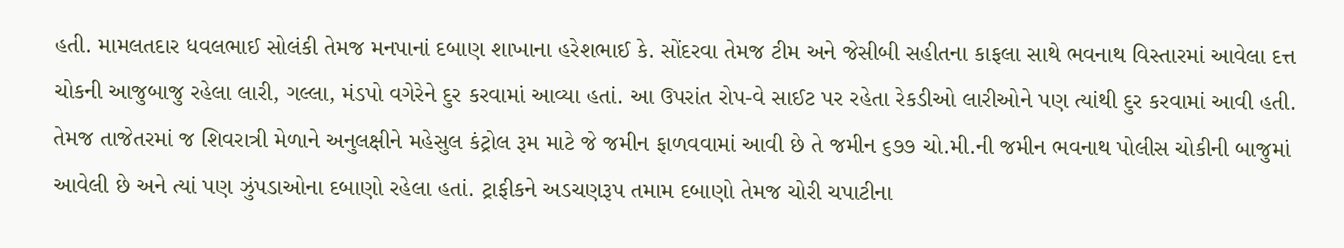હતી. મામલતદાર ધવલભાઈ સોલંકી તેમજ મનપાનાં દબાણ શાખાના હરેશભાઈ કે. સોંદરવા તેમજ ટીમ અને જેસીબી સહીતના કાફલા સાથે ભવનાથ વિસ્તારમાં આવેલા દત્ત ચોકની આજુબાજુ રહેલા લારી, ગલ્લા, મંડપો વગેરેને દુર કરવામાં આવ્યા હતાં. આ ઉપરાંત રોપ-વે સાઈટ પર રહેતા રેકડીઓ લારીઓને પણ ત્યાંથી દુર કરવામાં આવી હતી. તેમજ તાજેતરમાં જ શિવરાત્રી મેળાને અનુલક્ષીને મહેસુલ કંટ્રોલ રૂમ માટે જે જમીન ફાળવવામાં આવી છે તે જમીન ૬૭૭ ચો.મી.ની જમીન ભવનાથ પોલીસ ચોકીની બાજુમાં આવેલી છે અને ત્યાં પણ ઝુંપડાઓના દબાણો રહેલા હતાં. ટ્રાફીકને અડચણરૂપ તમામ દબાણો તેમજ ચોરી ચપાટીના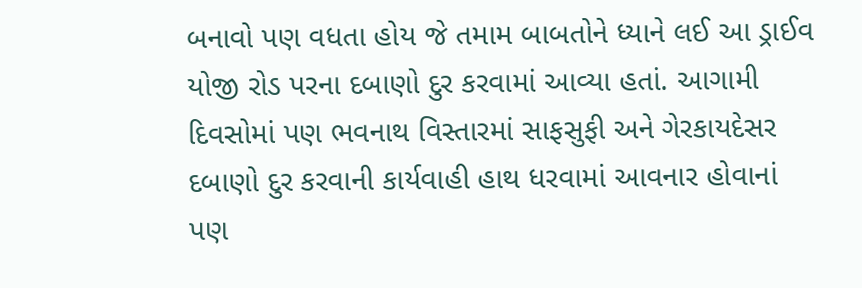બનાવો પણ વધતા હોય જે તમામ બાબતોને ધ્યાને લઈ આ ડ્રાઈવ યોજી રોડ પરના દબાણો દુર કરવામાં આવ્યા હતાં. આગામી દિવસોમાં પણ ભવનાથ વિસ્તારમાં સાફસુફી અને ગેરકાયદેસર દબાણો દુર કરવાની કાર્યવાહી હાથ ધરવામાં આવનાર હોવાનાં પણ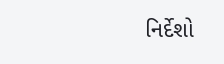નિર્દેશો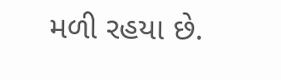મળી રહયા છે.